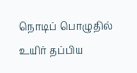நொடிப் பொழுதில் உயிர் தப்பிய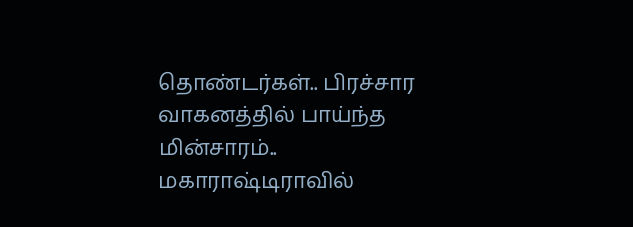தொண்டர்கள்.. பிரச்சார வாகனத்தில் பாய்ந்த மின்சாரம்.. மகாராஷ்டிராவில்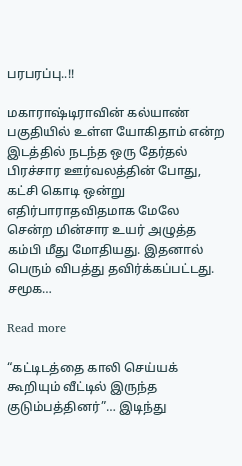பரபரப்பு..!!

மகாராஷ்டிராவின் கல்யாண் பகுதியில் உள்ள யோகிதாம் என்ற இடத்தில் நடந்த ஒரு தேர்தல் பிரச்சார ஊர்வலத்தின் போது, கட்சி கொடி ஒன்று எதிர்பாராதவிதமாக மேலே சென்ற மின்சார உயர் அழுத்த கம்பி மீது மோதியது. இதனால் பெரும் விபத்து தவிர்க்கப்பட்டது. சமூக…

Read more

“கட்டிடத்தை காலி செய்யக் கூறியும் வீட்டில் இருந்த குடும்பத்தினர்”… இடிந்து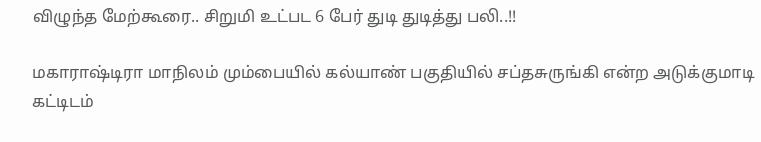விழுந்த மேற்கூரை.. சிறுமி உட்பட 6 பேர் துடி துடித்து பலி..!!

மகாராஷ்டிரா மாநிலம் மும்பையில் கல்யாண் பகுதியில் சப்தசுருங்கி என்ற அடுக்குமாடி கட்டிடம்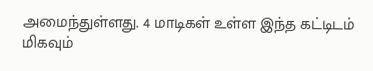அமைந்துள்ளது. 4 மாடிகள் உள்ள இந்த கட்டிடம் மிகவும்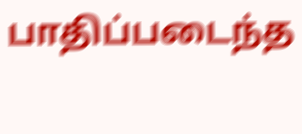பாதிப்படைந்த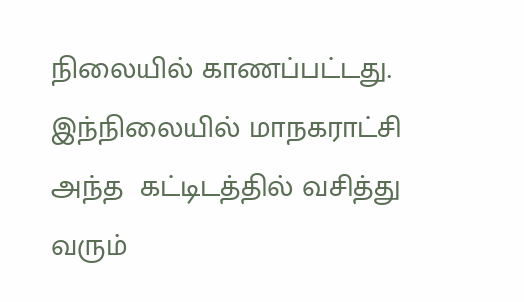நிலையில் காணப்பட்டது. இந்நிலையில் மாநகராட்சி அந்த  கட்டிடத்தில் வசித்து வரும்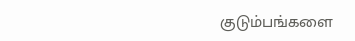குடும்பங்களை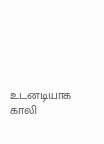உடனடியாக காலி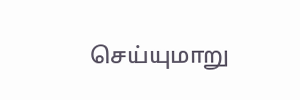செய்யுமாறு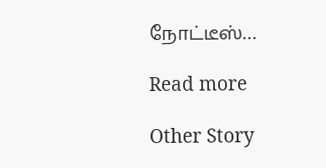நோட்டீஸ்…

Read more

Other Story